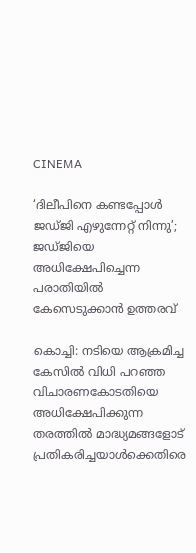CINEMA

‘ദിലീപിനെ കണ്ടപ്പോൾ ജഡ്‌ജി എഴുന്നേറ്റ് നിന്നു’; ജഡ്‌ജിയെ അധിക്ഷേപിച്ചെന്ന പരാതിയിൽ കേസെടുക്കാൻ ഉത്തരവ്

കൊച്ചി: നടിയെ ആക്രമിച്ച കേസിൽ വിധി പറഞ്ഞ വിചാരണകോടതിയെ അധിക്ഷേപിക്കുന്ന തരത്തിൽ മാദ്ധ്യമങ്ങളോട് പ്രതികരിച്ചയാൾക്കെതിരെ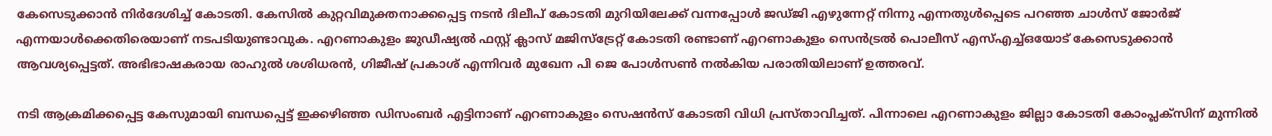കേസെടുക്കാൻ നിർദേശിച്ച് കോടതി. കേസിൽ കുറ്റവിമുക്തനാക്കപ്പെട്ട നടൻ ദിലീപ് കോടതി മുറിയിലേക്ക് വന്നപ്പോൾ ജഡ്‌ജി എഴുന്നേറ്റ് നിന്നു എന്നതുൾപ്പെടെ പറഞ്ഞ ചാൾസ് ജോർജ് എന്നയാൾക്കെതിരെയാണ് നടപടിയുണ്ടാവുക. എറണാകുളം ജുഡീഷ്യൽ ഫസ്റ്റ് ക്ലാസ് മജിസ്‌‌ട്രേറ്റ് കോടതി രണ്ടാണ് എറണാകുളം സെൻട്രൽ പൊലീസ് എസ്‌എച്ച്‌ഒയോട് കേസെടുക്കാൻ ആവശ്യപ്പെട്ടത്. അഭിഭാഷകരായ രാഹുൽ ശശിധരൻ, ഗിജീഷ് പ്രകാശ് എന്നിവർ മുഖേന പി ജെ പോൾസൺ നൽകിയ പരാതിയിലാണ് ഉത്തരവ്.

നടി ആക്രമിക്കപ്പെട്ട കേസുമായി ബന്ധപ്പെട്ട് ഇക്കഴിഞ്ഞ ഡിസംബർ എട്ടിനാണ് എറണാകുളം സെഷൻസ് കോടതി വിധി പ്രസ്‌താവിച്ചത്. പിന്നാലെ എറണാകുളം ജില്ലാ കോടതി കോംപ്ലക്‌സിന് മുന്നിൽ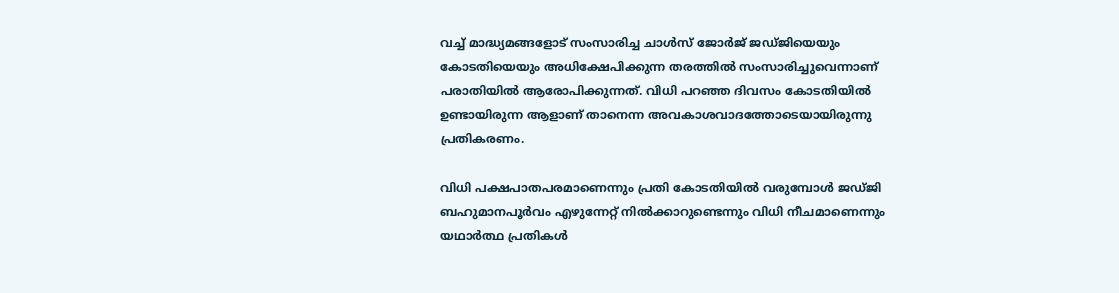വച്ച് മാദ്ധ്യമങ്ങളോട് സംസാരിച്ച ചാൾസ് ജോർജ് ജഡ്‌ജിയെയും കോടതിയെയും അധിക്ഷേപിക്കുന്ന തരത്തിൽ സംസാരിച്ചുവെന്നാണ് പരാതിയിൽ ആരോപിക്കുന്നത്. വിധി പറഞ്ഞ ദിവസം കോടതിയിൽ ഉണ്ടായിരുന്ന ആളാണ് താനെന്ന അവകാശവാദത്തോടെയായിരുന്നു പ്രതികരണം.

വിധി പക്ഷപാതപരമാണെന്നും പ്രതി കോടതിയിൽ വരുമ്പോൾ ജഡ്‌ജി ബഹുമാനപൂർവം എഴുന്നേറ്റ് നിൽക്കാറുണ്ടെന്നും വിധി നീചമാണെന്നും യഥാർത്ഥ പ്രതികൾ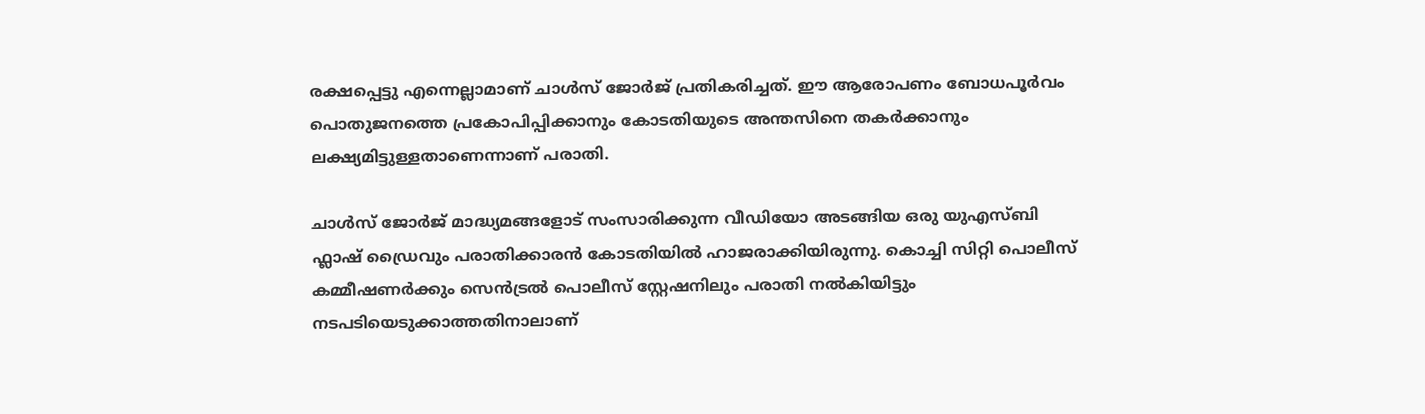രക്ഷപ്പെട്ടു എന്നെല്ലാമാണ് ചാൾസ് ജോർജ് പ്രതികരിച്ചത്. ഈ ആരോപണം ബോധപൂർവം പൊതുജനത്തെ പ്രകോപിപ്പിക്കാനും കോടതിയുടെ അന്തസിനെ തകർക്കാനും ലക്ഷ്യമിട്ടുള്ളതാണെന്നാണ് പരാതി.

ചാൾസ് ജോർജ് മാദ്ധ്യമങ്ങളോട് സംസാരിക്കുന്ന വീഡിയോ അടങ്ങിയ ഒരു യുഎസ്ബി ഫ്ലാഷ് ഡ്രൈവും പരാതിക്കാരൻ കോടതിയിൽ ഹാജരാക്കിയിരുന്നു. കൊച്ചി സിറ്റി പൊലീസ് കമ്മീഷണർക്കും സെൻട്രൽ പൊലീസ് സ്റ്റേഷനിലും പരാതി നൽകിയിട്ടും നടപടിയെടുക്കാത്തതിനാലാണ്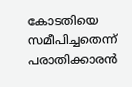കോടതിയെ സമീപിച്ചതെന്ന് പരാതിക്കാരൻ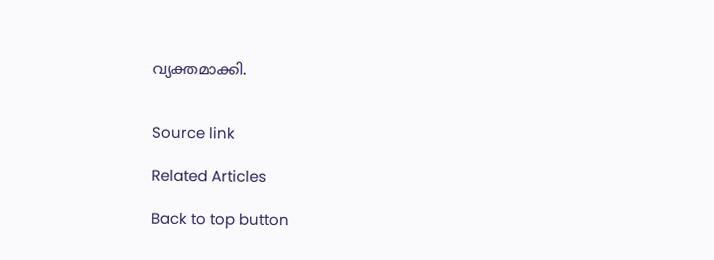വ്യക്തമാക്കി.


Source link

Related Articles

Back to top button